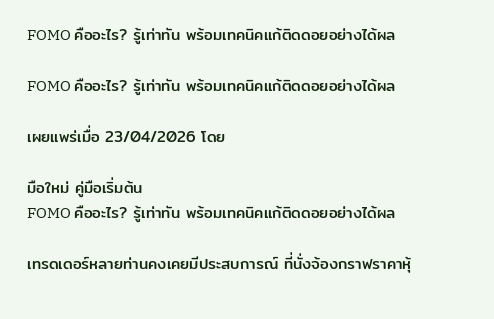FOMO คืออะไร? รู้เท่าทัน พร้อมเทคนิคแก้ติดดอยอย่างได้ผล

FOMO คืออะไร? รู้เท่าทัน พร้อมเทคนิคแก้ติดดอยอย่างได้ผล

เผยแพร่เมื่อ 23/04/2026 โดย

มือใหม่ คู่มือเริ่มต้น
FOMO คืออะไร? รู้เท่าทัน พร้อมเทคนิคแก้ติดดอยอย่างได้ผล

เทรดเดอร์หลายท่านคงเคยมีประสบการณ์ ที่นั่งจ้องกราฟราคาหุ้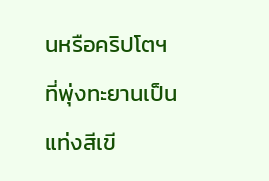นหรือคริปโตฯ ที่พุ่งทะยานเป็นแท่งสีเขี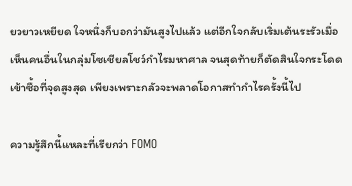ยวยาวเหยียด ใจหนึ่งก็บอกว่ามันสูงไปแล้ว แต่อีกใจกลับเริ่มเต้นระรัวเมื่อเห็นคนอื่นในกลุ่มโซเชียลโชว์กำไรมหาศาล จนสุดท้ายก็ตัดสินใจกระโดดเข้าซื้อที่จุดสูงสุด เพียงเพราะกลัวจะพลาดโอกาสทำกำไรครั้งนี้ไป

ความรู้สึกนี้แหละที่เรียกว่า FOMO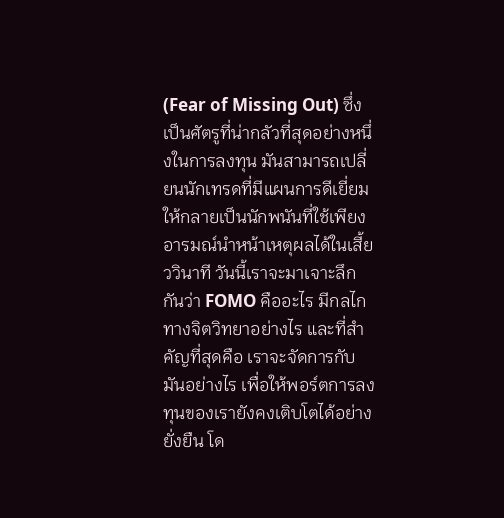(Fear of Missing Out) ซึ่งเป็นศัตรูที่น่ากลัวที่สุดอย่างหนึ่งในการลงทุน มันสามารถเปลี่ยนนักเทรดที่มีแผนการดีเยี่ยม ให้กลายเป็นนักพนันที่ใช้เพียงอารมณ์นำหน้าเหตุผลได้ในเสี้ยววินาที วันนี้เราจะมาเจาะลึกกันว่า FOMO คืออะไร มีกลไกทางจิตวิทยาอย่างไร และที่สำคัญที่สุดคือ เราจะจัดการกับมันอย่างไร เพื่อให้พอร์ตการลงทุนของเรายังคงเติบโตได้อย่างยั่งยืน โด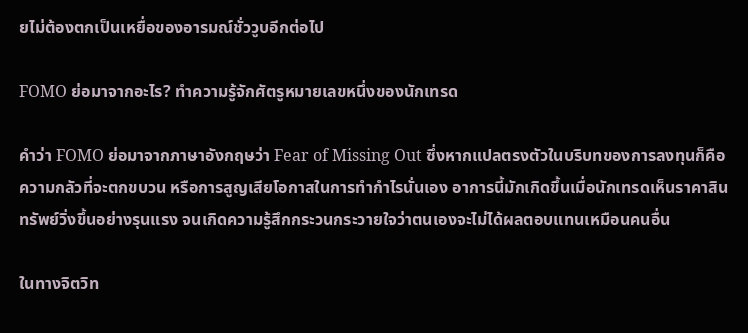ยไม่ต้องตกเป็นเหยื่อของอารมณ์ชั่ววูบอีกต่อไป

FOMO ย่อมาจากอะไร? ทำความรู้จักศัตรูหมายเลขหนึ่งของนักเทรด

คำว่า FOMO ย่อมาจากภาษาอังกฤษว่า Fear of Missing Out ซึ่งหากแปลตรงตัวในบริบทของการลงทุนก็คือความกลัวที่จะตกขบวน หรือการสูญเสียโอกาสในการทำกำไรนั่นเอง อาการนี้มักเกิดขึ้นเมื่อนักเทรดเห็นราคาสินทรัพย์วิ่งขึ้นอย่างรุนแรง จนเกิดความรู้สึกกระวนกระวายใจว่าตนเองจะไม่ได้ผลตอบแทนเหมือนคนอื่น

ในทางจิตวิท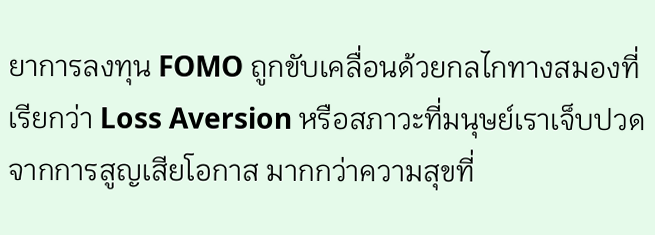ยาการลงทุน FOMO ถูกขับเคลื่อนด้วยกลไกทางสมองที่เรียกว่า Loss Aversion หรือสภาวะที่มนุษย์เราเจ็บปวดจากการสูญเสียโอกาส มากกว่าความสุขที่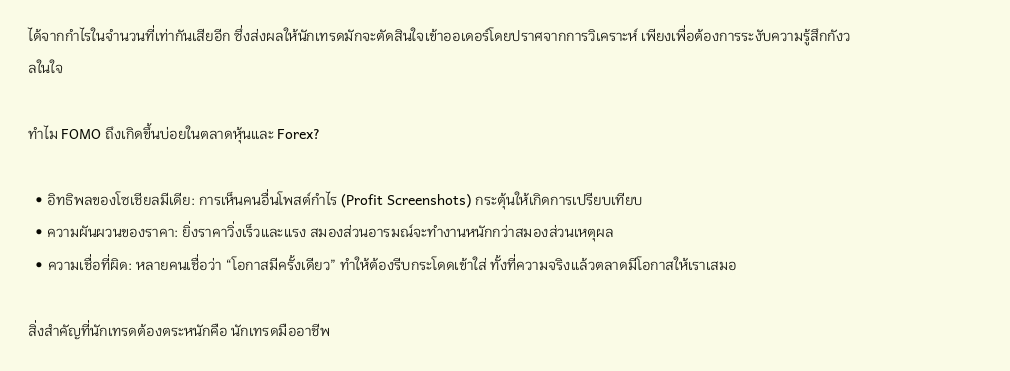ได้จากกำไรในจำนวนที่เท่ากันเสียอีก ซึ่งส่งผลให้นักเทรดมักจะตัดสินใจเข้าออเดอร์โดยปราศจากการวิเคราะห์ เพียงเพื่อต้องการระงับความรู้สึกกังวลในใจ

ทำไม FOMO ถึงเกิดขึ้นบ่อยในตลาดหุ้นและ Forex?

  • อิทธิพลของโซเชียลมีเดีย: การเห็นคนอื่นโพสต์กำไร (Profit Screenshots) กระตุ้นให้เกิดการเปรียบเทียบ
  • ความผันผวนของราคา: ยิ่งราคาวิ่งเร็วและแรง สมองส่วนอารมณ์จะทำงานหนักกว่าสมองส่วนเหตุผล
  • ความเชื่อที่ผิด: หลายคนเชื่อว่า “โอกาสมีครั้งเดียว” ทำให้ต้องรีบกระโดดเข้าใส่ ทั้งที่ความจริงแล้วตลาดมีโอกาสให้เราเสมอ

สิ่งสำคัญที่นักเทรดต้องตระหนักคือ นักเทรดมืออาชีพ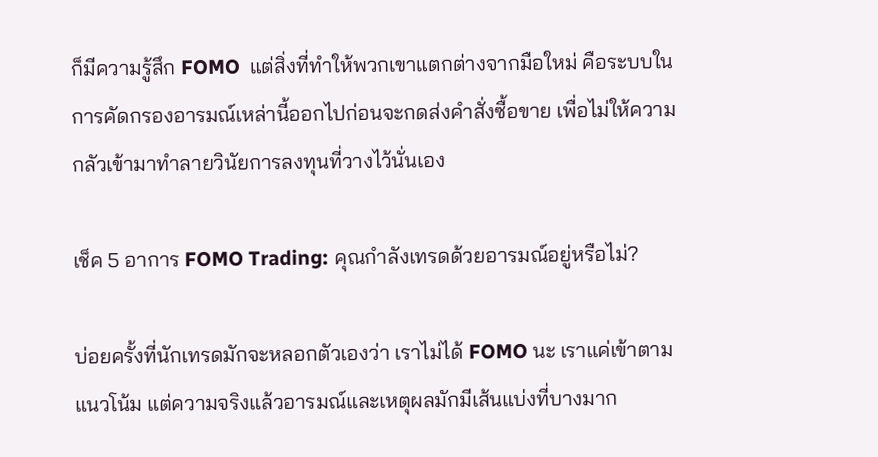ก็มีความรู้สึก FOMO  แต่สิ่งที่ทำให้พวกเขาแตกต่างจากมือใหม่ คือระบบในการคัดกรองอารมณ์เหล่านี้ออกไปก่อนจะกดส่งคำสั่งซื้อขาย เพื่อไม่ให้ความกลัวเข้ามาทำลายวินัยการลงทุนที่วางไว้นั่นเอง

เช็ค 5 อาการ FOMO Trading: คุณกำลังเทรดด้วยอารมณ์อยู่หรือไม่?

บ่อยครั้งที่นักเทรดมักจะหลอกตัวเองว่า เราไม่ได้ FOMO นะ เราแค่เข้าตามแนวโน้ม แต่ความจริงแล้วอารมณ์และเหตุผลมักมีเส้นแบ่งที่บางมาก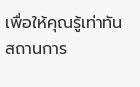เพื่อให้คุณรู้เท่าทันสถานการ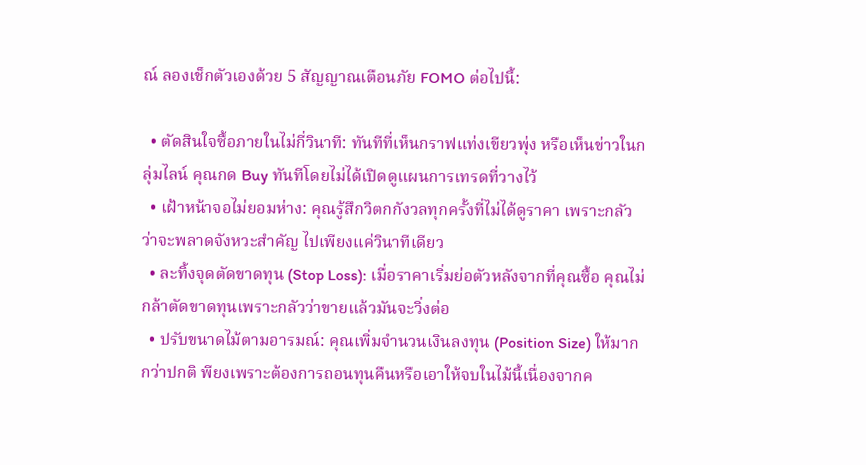ณ์ ลองเช็กตัวเองด้วย 5 สัญญาณเตือนภัย FOMO ต่อไปนี้:

  • ตัดสินใจซื้อภายในไม่กี่วินาที: ทันทีที่เห็นกราฟแท่งเขียวพุ่ง หรือเห็นข่าวในกลุ่มไลน์ คุณกด Buy ทันทีโดยไม่ได้เปิดดูแผนการเทรดที่วางไว้
  • เฝ้าหน้าจอไม่ยอมห่าง: คุณรู้สึกวิตกกังวลทุกครั้งที่ไม่ได้ดูราคา เพราะกลัวว่าจะพลาดจังหวะสำคัญ ไปเพียงแค่วินาทีเดียว
  • ละทิ้งจุดตัดขาดทุน (Stop Loss): เมื่อราคาเริ่มย่อตัวหลังจากที่คุณซื้อ คุณไม่กล้าตัดขาดทุนเพราะกลัวว่าขายแล้วมันจะวิ่งต่อ
  • ปรับขนาดไม้ตามอารมณ์: คุณเพิ่มจำนวนเงินลงทุน (Position Size) ให้มากกว่าปกติ พียงเพราะต้องการถอนทุนคืนหรือเอาให้จบในไม้นี้เนื่องจากค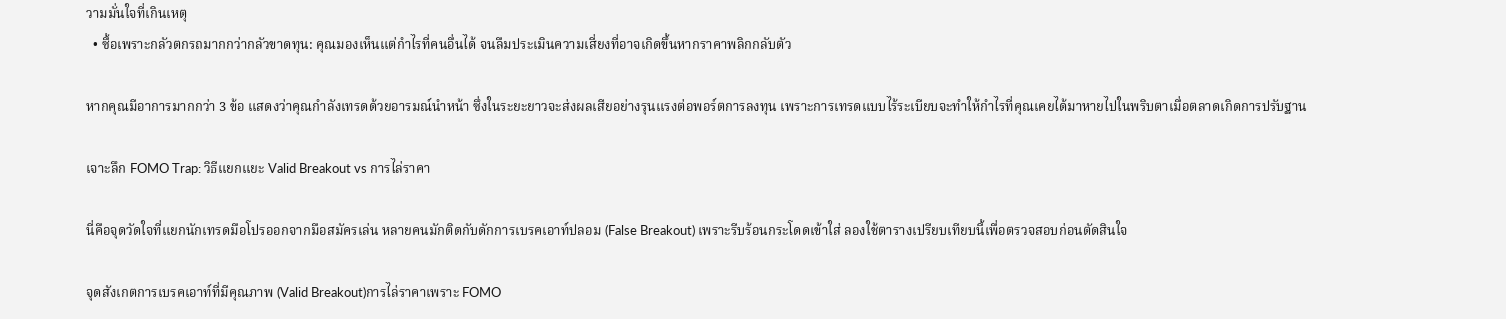วามมั่นใจที่เกินเหตุ
  • ซื้อเพราะกลัวตกรถมากกว่ากลัวขาดทุน: คุณมองเห็นแต่กำไรที่คนอื่นได้ จนลืมประเมินความเสี่ยงที่อาจเกิดขึ้นหากราคาพลิกกลับตัว

หากคุณมีอาการมากกว่า 3 ข้อ แสดงว่าคุณกำลังเทรดด้วยอารมณ์นำหน้า ซึ่งในระยะยาวจะส่งผลเสียอย่างรุนแรงต่อพอร์ตการลงทุน เพราะการเทรดแบบไร้ระเบียบจะทำให้กำไรที่คุณเคยได้มาหายไปในพริบตาเมื่อตลาดเกิดการปรับฐาน

เจาะลึก FOMO Trap: วิธีแยกแยะ Valid Breakout vs การไล่ราคา

นี่คือจุดวัดใจที่แยกนักเทรดมือโปรออกจากมือสมัครเล่น หลายคนมักติดกับดักการเบรคเอาท์ปลอม (False Breakout) เพราะรีบร้อนกระโดดเข้าใส่ ลองใช้ตารางเปรียบเทียบนี้เพื่อตรวจสอบก่อนตัดสินใจ

จุดสังเกตการเบรคเอาท์ที่มีคุณภาพ (Valid Breakout)การไล่ราคาเพราะ FOMO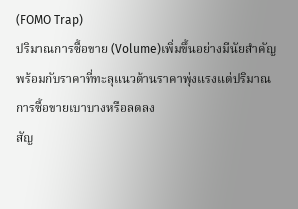(FOMO Trap)
ปริมาณการซื้อขาย (Volume)เพิ่มขึ้นอย่างมีนัยสำคัญพร้อมกับราคาที่ทะลุแนวต้านราคาพุ่งแรงแต่ปริมาณการซื้อขายเบาบางหรือลดลง
สัญ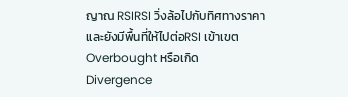ญาณ RSIRSI วิ่งล้อไปกับทิศทางราคาและยังมีพื้นที่ให้ไปต่อRSI เข้าเขต Overbought หรือเกิด Divergence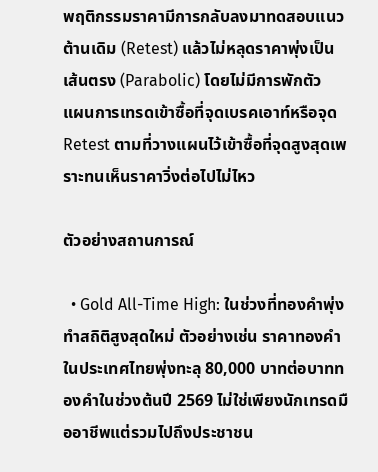พฤติกรรมราคามีการกลับลงมาทดสอบแนวต้านเดิม (Retest) แล้วไม่หลุดราคาพุ่งเป็นเส้นตรง (Parabolic) โดยไม่มีการพักตัว
แผนการเทรดเข้าซื้อที่จุดเบรคเอาท์หรือจุด Retest ตามที่วางแผนไว้เข้าซื้อที่จุดสูงสุดเพราะทนเห็นราคาวิ่งต่อไปไม่ไหว

ตัวอย่างสถานการณ์

  • Gold All-Time High: ในช่วงที่ทองคำพุ่งทำสถิติสูงสุดใหม่ ตัวอย่างเช่น ราคาทองคำในประเทศไทยพุ่งทะลุ 80,000 บาทต่อบาททองคำในช่วงต้นปี 2569 ไม่ใช่เพียงนักเทรดมืออาชีพแต่รวมไปถึงประชาชน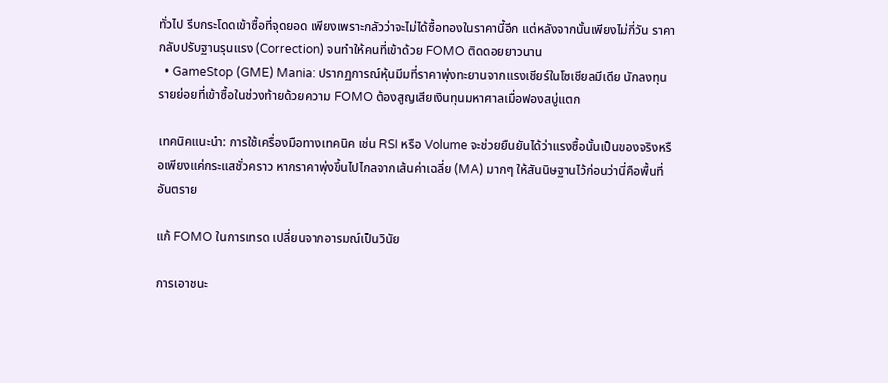ทั่วไป รีบกระโดดเข้าซื้อที่จุดยอด เพียงเพราะกลัวว่าจะไม่ได้ซื้อทองในราคานี้อีก แต่หลังจากนั้นเพียงไม่กี่วัน ราคากลับปรับฐานรุนแรง (Correction) จนทำให้คนที่เข้าด้วย FOMO ติดดอยยาวนาน
  • GameStop (GME) Mania: ปรากฏการณ์หุ้นมีมที่ราคาพุ่งทะยานจากแรงเชียร์ในโซเชียลมีเดีย นักลงทุนรายย่อยที่เข้าซื้อในช่วงท้ายด้วยความ FOMO ต้องสูญเสียเงินทุนมหาศาลเมื่อฟองสบู่แตก

เทคนิคแนะนำ: การใช้เครื่องมือทางเทคนิค เช่น RSI หรือ Volume จะช่วยยืนยันได้ว่าแรงซื้อนั้นเป็นของจริงหรือเพียงแค่กระแสชั่วคราว หากราคาพุ่งขึ้นไปไกลจากเส้นค่าเฉลี่ย (MA) มากๆ ให้สันนิษฐานไว้ก่อนว่านี่คือพื้นที่อันตราย

แก้ FOMO ในการเทรด เปลี่ยนจากอารมณ์เป็นวินัย

การเอาชนะ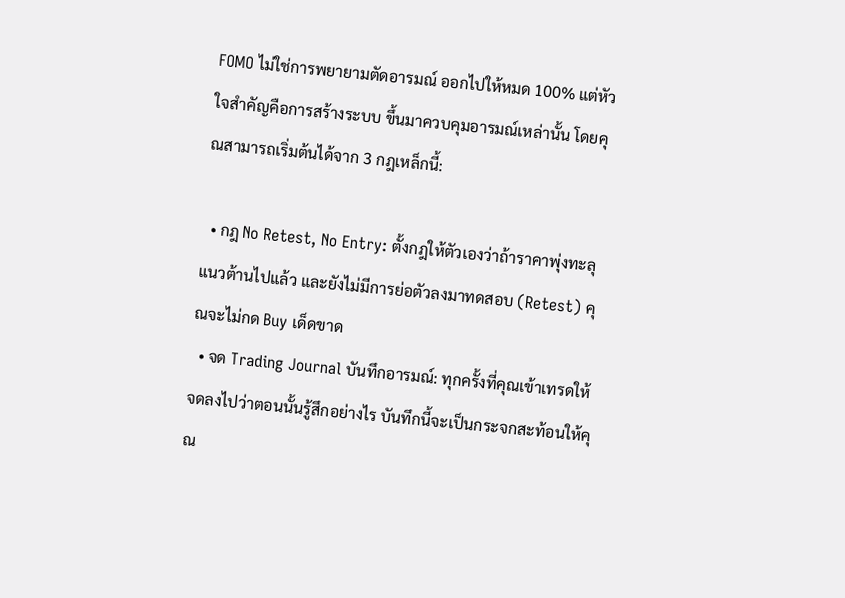FOMO ไม่ใช่การพยายามตัดอารมณ์ ออกไปให้หมด 100% แต่หัวใจสำคัญคือการสร้างระบบ ขึ้นมาควบคุมอารมณ์เหล่านั้น โดยคุณสามารถเริ่มต้นได้จาก 3 กฎเหล็กนี้:

  • กฎ No Retest, No Entry: ตั้งกฎให้ตัวเองว่าถ้าราคาพุ่งทะลุแนวต้านไปแล้ว และยังไม่มีการย่อตัวลงมาทดสอบ (Retest) คุณจะไม่กด Buy เด็ดขาด
  • จด Trading Journal บันทึกอารมณ์: ทุกครั้งที่คุณเข้าเทรดให้จดลงไปว่าตอนนั้นรู้สึกอย่างไร บันทึกนี้จะเป็นกระจกสะท้อนให้คุณ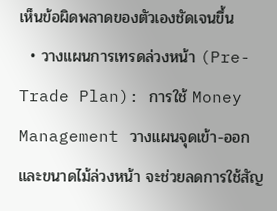เห็นข้อผิดพลาดของตัวเองชัดเจนขึ้น
  • วางแผนการเทรดล่วงหน้า (Pre-Trade Plan): การใช้ Money Management วางแผนจุดเข้า-ออก และขนาดไม้ล่วงหน้า จะช่วยลดการใช้สัญ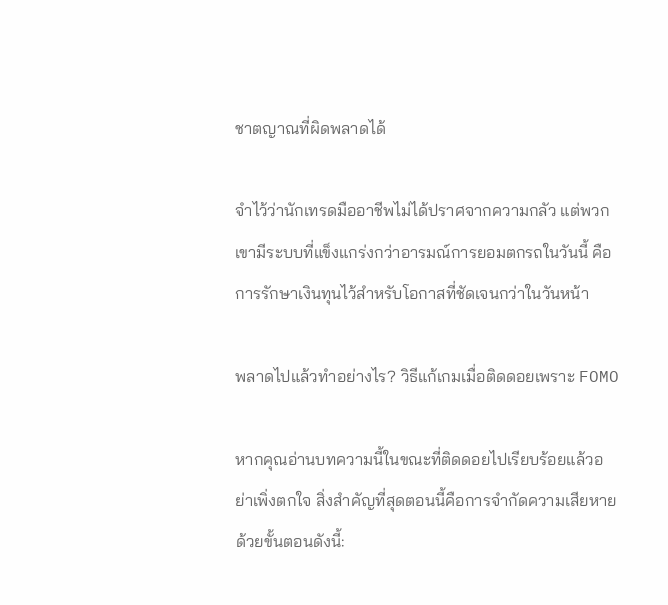ชาตญาณที่ผิดพลาดได้

จำไว้ว่านักเทรดมืออาชีพไม่ได้ปราศจากความกลัว แต่พวกเขามีระบบที่แข็งแกร่งกว่าอารมณ์การยอมตกรถในวันนี้ คือการรักษาเงินทุนไว้สำหรับโอกาสที่ชัดเจนกว่าในวันหน้า

พลาดไปแล้วทำอย่างไร? วิธีแก้เกมเมื่อติดดอยเพราะ FOMO

หากคุณอ่านบทความนี้ในขณะที่ติดดอยไปเรียบร้อยแล้วอย่าเพิ่งตกใจ สิ่งสำคัญที่สุดตอนนี้คือการจำกัดความเสียหายด้วยขั้นตอนดังนี้: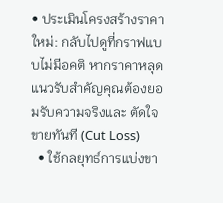• ประเมินโครงสร้างราคาใหม่: กลับไปดูที่กราฟแบบไม่มีอคติ หากราคาหลุดแนวรับสำคัญคุณต้องยอมรับความจริงและ ตัดใจขายทันที (Cut Loss)
  • ใช้กลยุทธ์การแบ่งขา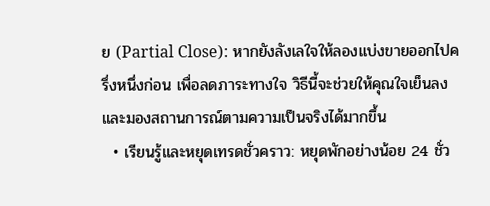ย (Partial Close): หากยังลังเลใจให้ลองแบ่งขายออกไปครึ่งหนึ่งก่อน เพื่อลดภาระทางใจ วิธีนี้จะช่วยให้คุณใจเย็นลงและมองสถานการณ์ตามความเป็นจริงได้มากขึ้น
  • เรียนรู้และหยุดเทรดชั่วคราว: หยุดพักอย่างน้อย 24 ชั่ว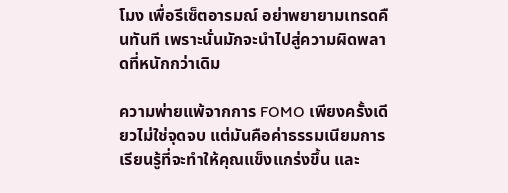โมง เพื่อรีเซ็ตอารมณ์ อย่าพยายามเทรดคืนทันที เพราะนั่นมักจะนำไปสู่ความผิดพลาดที่หนักกว่าเดิม

ความพ่ายแพ้จากการ FOMO เพียงครั้งเดียวไม่ใช่จุดจบ แต่มันคือค่าธรรมเนียมการเรียนรู้ที่จะทำให้คุณแข็งแกร่งขึ้น และ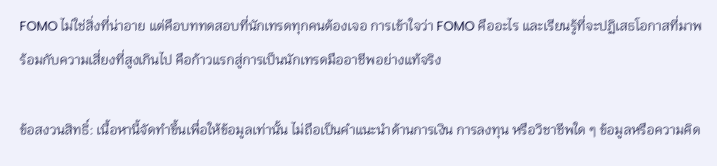FOMO ไม่ใช่สิ่งที่น่าอาย แต่คือบททดสอบที่นักเทรดทุกคนต้องเจอ การเข้าใจว่า FOMO คืออะไร และเรียนรู้ที่จะปฏิเสธโอกาสที่มาพร้อมกับความเสี่ยงที่สูงเกินไป คือก้าวแรกสู่การเป็นนักเทรดมืออาชีพอย่างแท้จริง

ข้อสงวนสิทธิ์: เนื้อหานี้จัดทำขึ้นเพื่อให้ข้อมูลเท่านั้น ไม่ถือเป็นคำแนะนำด้านการเงิน การลงทุน หรือวิชาชีพใด ๆ ข้อมูลหรือความคิด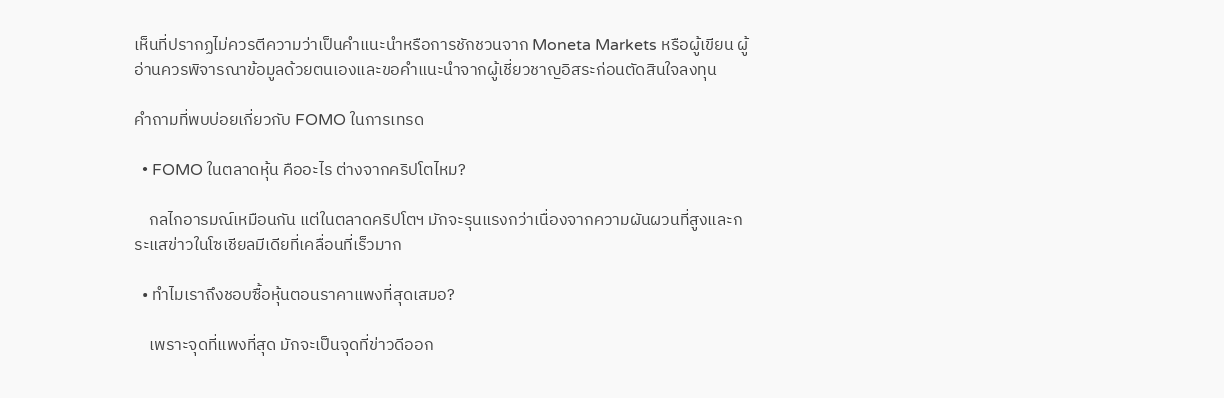เห็นที่ปรากฏไม่ควรตีความว่าเป็นคำแนะนำหรือการชักชวนจาก Moneta Markets หรือผู้เขียน ผู้อ่านควรพิจารณาข้อมูลด้วยตนเองและขอคำแนะนำจากผู้เชี่ยวชาญอิสระก่อนตัดสินใจลงทุน

คำถามที่พบบ่อยเกี่ยวกับ FOMO ในการเทรด

  • FOMO ในตลาดหุ้น คืออะไร ต่างจากคริปโตไหม?

    กลไกอารมณ์เหมือนกัน แต่ในตลาดคริปโตฯ มักจะรุนแรงกว่าเนื่องจากความผันผวนที่สูงและกระแสข่าวในโซเชียลมีเดียที่เคลื่อนที่เร็วมาก

  • ทำไมเราถึงชอบซื้อหุ้นตอนราคาแพงที่สุดเสมอ?

    เพราะจุดที่แพงที่สุด มักจะเป็นจุดที่ข่าวดีออก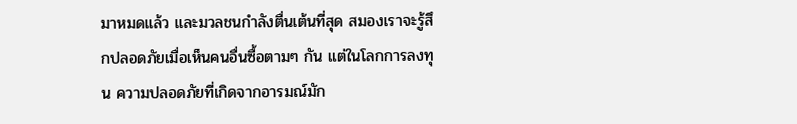มาหมดแล้ว และมวลชนกำลังตื่นเต้นที่สุด สมองเราจะรู้สึกปลอดภัยเมื่อเห็นคนอื่นซื้อตามๆ กัน แต่ในโลกการลงทุน ความปลอดภัยที่เกิดจากอารมณ์มัก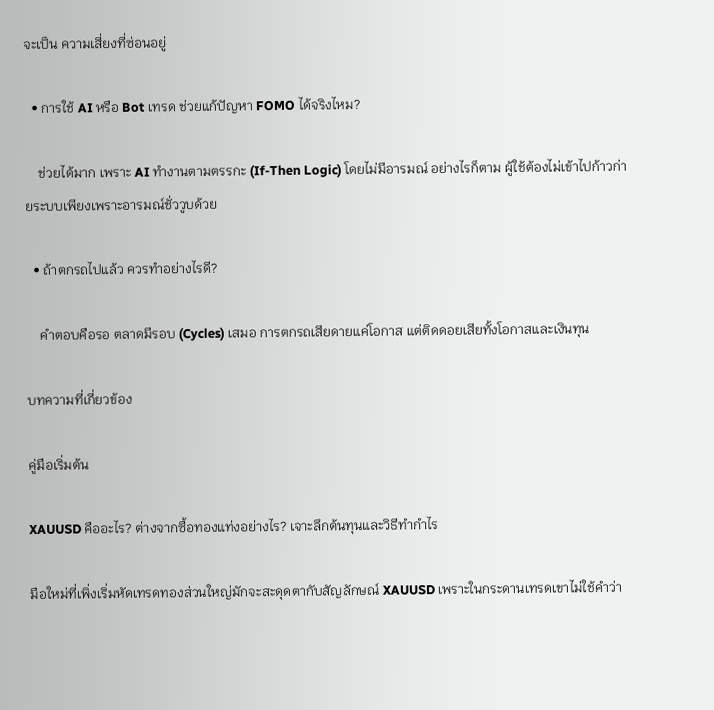จะเป็น ความเสี่ยงที่ซ่อนอยู่

  • การใช้ AI หรือ Bot เทรด ช่วยแก้ปัญหา FOMO ได้จริงไหม?

    ช่วยได้มาก เพราะ AI ทำงานตามตรรกะ (If-Then Logic) โดยไม่มีอารมณ์ อย่างไรก็ตาม ผู้ใช้ต้องไม่เข้าไปก้าวก่ายระบบเพียงเพราะอารมณ์ชั่ววูบด้วย

  • ถ้าตกรถไปแล้ว ควรทำอย่างไรดี?

    คำตอบคือรอ ตลาดมีรอบ (Cycles) เสมอ การตกรถเสียดายแค่โอกาส แต่ติดดอยเสียทั้งโอกาสและเงินทุน

บทความที่เกี่ยวข้อง

คู่มือเริ่มต้น

XAUUSD คืออะไร? ต่างจากซื้อทองแท่งอย่างไร? เจาะลึกต้นทุนและวิธีทำกำไร

มือใหม่ที่เพิ่งเริ่มหัดเทรดทองส่วนใหญ่มักจะสะดุดตากับสัญลักษณ์ XAUUSD เพราะในกระดานเทรดเขาไม่ใช้คำว่า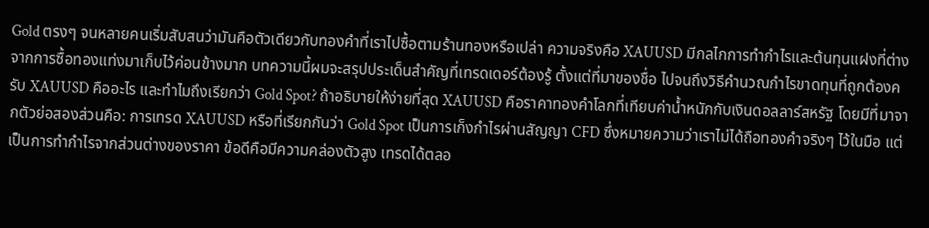Gold ตรงๆ จนหลายคนเริ่มสับสนว่ามันคือตัวเดียวกับทองคำที่เราไปซื้อตามร้านทองหรือเปล่า ความจริงคือ XAUUSD มีกลไกการทำกำไรและต้นทุนแฝงที่ต่างจากการซื้อทองแท่งมาเก็บไว้ค่อนข้างมาก บทความนี้ผมจะสรุปประเด็นสำคัญที่เทรดเดอร์ต้องรู้ ตั้งแต่ที่มาของชื่อ ไปจนถึงวิธีคำนวณกำไรขาดทุนที่ถูกต้องครับ XAUUSD คืออะไร และทำไมถึงเรียกว่า Gold Spot? ถ้าอธิบายให้ง่ายที่สุด XAUUSD คือราคาทองคำโลกที่เทียบค่าน้ำหนักกับเงินดอลลาร์สหรัฐ โดยมีที่มาจากตัวย่อสองส่วนคือ: การเทรด XAUUSD หรือที่เรียกกันว่า Gold Spot เป็นการเก็งกำไรผ่านสัญญา CFD ซึ่งหมายความว่าเราไม่ได้ถือทองคำจริงๆ ไว้ในมือ แต่เป็นการทำกำไรจากส่วนต่างของราคา ข้อดีคือมีความคล่องตัวสูง เทรดได้ตลอ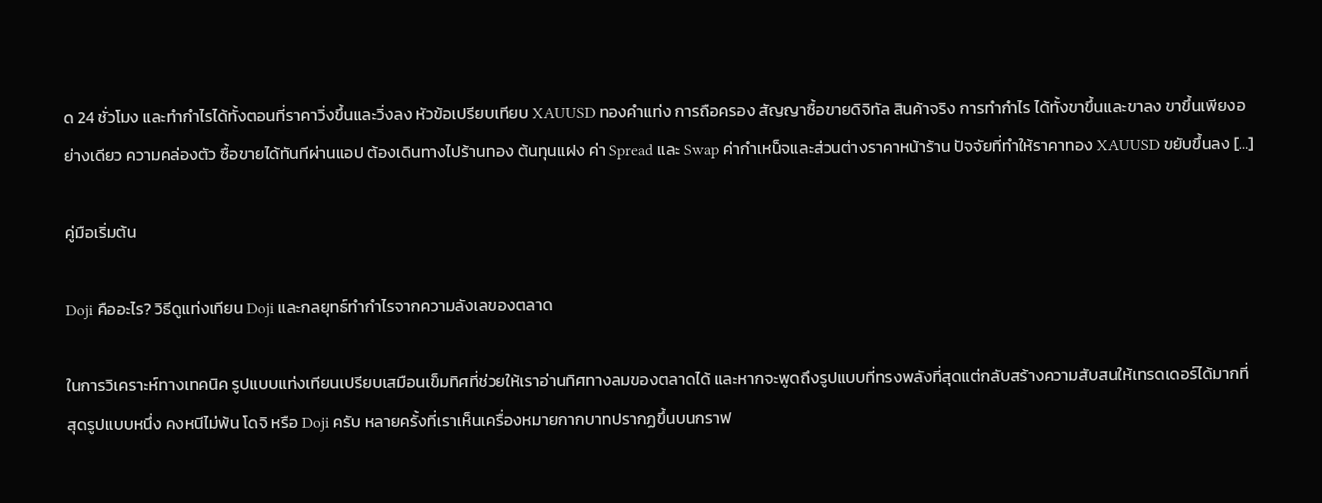ด 24 ชั่วโมง และทำกำไรได้ทั้งตอนที่ราคาวิ่งขึ้นและวิ่งลง หัวข้อเปรียบเทียบ XAUUSD ทองคำแท่ง การถือครอง สัญญาซื้อขายดิจิทัล สินค้าจริง การทำกำไร ได้ทั้งขาขึ้นและขาลง ขาขึ้นเพียงอย่างเดียว ความคล่องตัว ซื้อขายได้ทันทีผ่านแอป ต้องเดินทางไปร้านทอง ต้นทุนแฝง ค่า Spread และ Swap ค่ากำเหน็จและส่วนต่างราคาหน้าร้าน ปัจจัยที่ทำให้ราคาทอง XAUUSD ขยับขึ้นลง […]

คู่มือเริ่มต้น

Doji คืออะไร? วิธีดูแท่งเทียน Doji และกลยุทธ์ทำกำไรจากความลังเลของตลาด

ในการวิเคราะห์ทางเทคนิค รูปแบบแท่งเทียนเปรียบเสมือนเข็มทิศที่ช่วยให้เราอ่านทิศทางลมของตลาดได้ และหากจะพูดถึงรูปแบบที่ทรงพลังที่สุดแต่กลับสร้างความสับสนให้เทรดเดอร์ได้มากที่สุดรูปแบบหนึ่ง คงหนีไม่พ้น โดจิ หรือ Doji ครับ หลายครั้งที่เราเห็นเครื่องหมายกากบาทปรากฏขึ้นบนกราฟ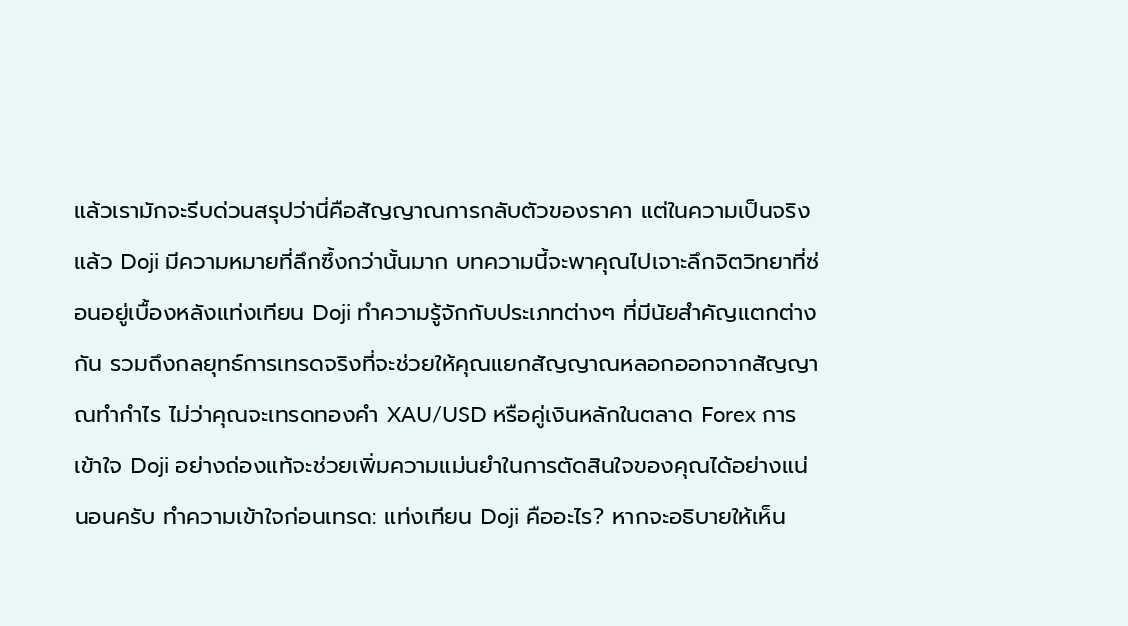แล้วเรามักจะรีบด่วนสรุปว่านี่คือสัญญาณการกลับตัวของราคา แต่ในความเป็นจริงแล้ว Doji มีความหมายที่ลึกซึ้งกว่านั้นมาก บทความนี้จะพาคุณไปเจาะลึกจิตวิทยาที่ซ่อนอยู่เบื้องหลังแท่งเทียน Doji ทำความรู้จักกับประเภทต่างๆ ที่มีนัยสำคัญแตกต่างกัน รวมถึงกลยุทธ์การเทรดจริงที่จะช่วยให้คุณแยกสัญญาณหลอกออกจากสัญญาณทำกำไร ไม่ว่าคุณจะเทรดทองคำ XAU/USD หรือคู่เงินหลักในตลาด Forex การเข้าใจ Doji อย่างถ่องแท้จะช่วยเพิ่มความแม่นยำในการตัดสินใจของคุณได้อย่างแน่นอนครับ ทำความเข้าใจก่อนเทรด: แท่งเทียน Doji คืออะไร? หากจะอธิบายให้เห็น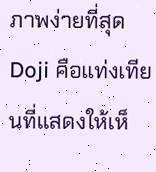ภาพง่ายที่สุด Doji คือแท่งเทียนที่แสดงให้เห็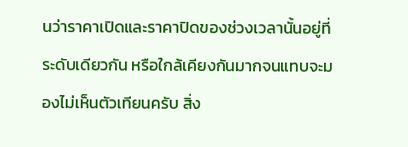นว่าราคาเปิดและราคาปิดของช่วงเวลานั้นอยู่ที่ระดับเดียวกัน หรือใกล้เคียงกันมากจนแทบจะมองไม่เห็นตัวเทียนครับ สิ่ง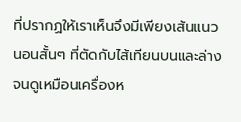ที่ปรากฏให้เราเห็นจึงมีเพียงเส้นแนวนอนสั้นๆ ที่ตัดกับไส้เทียนบนและล่าง จนดูเหมือนเครื่องห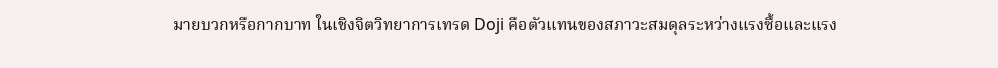มายบวกหรือกากบาท ในเชิงจิตวิทยาการเทรด Doji คือตัวแทนของสภาวะสมดุลระหว่างแรงซื้อและแรง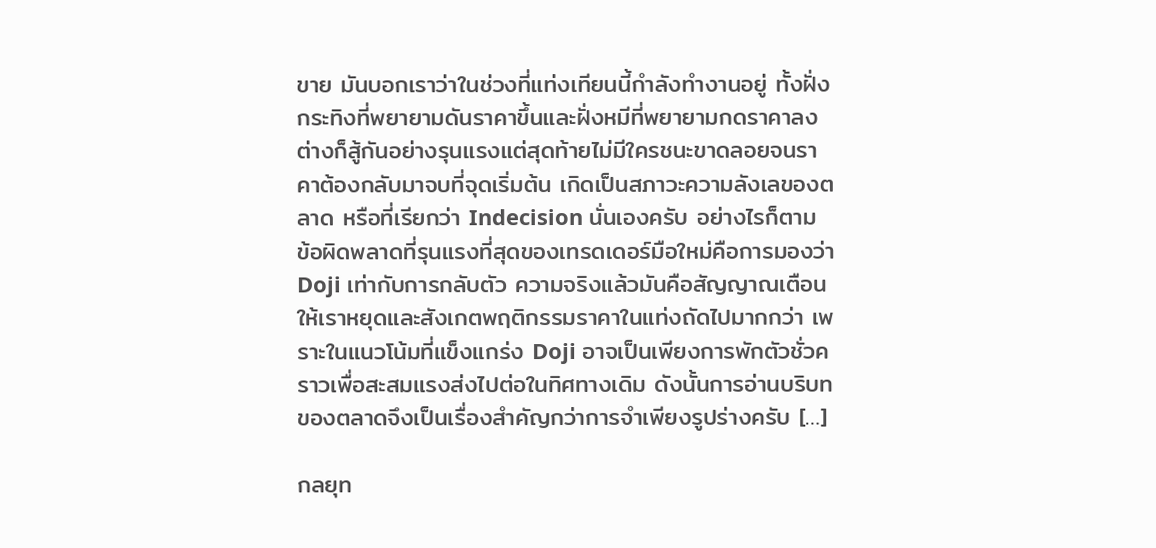ขาย มันบอกเราว่าในช่วงที่แท่งเทียนนี้กำลังทำงานอยู่ ทั้งฝั่งกระทิงที่พยายามดันราคาขึ้นและฝั่งหมีที่พยายามกดราคาลง ต่างก็สู้กันอย่างรุนแรงแต่สุดท้ายไม่มีใครชนะขาดลอยจนราคาต้องกลับมาจบที่จุดเริ่มต้น เกิดเป็นสภาวะความลังเลของตลาด หรือที่เรียกว่า Indecision นั่นเองครับ อย่างไรก็ตาม ข้อผิดพลาดที่รุนแรงที่สุดของเทรดเดอร์มือใหม่คือการมองว่า Doji เท่ากับการกลับตัว ความจริงแล้วมันคือสัญญาณเตือนให้เราหยุดและสังเกตพฤติกรรมราคาในแท่งถัดไปมากกว่า เพราะในแนวโน้มที่แข็งแกร่ง Doji อาจเป็นเพียงการพักตัวชั่วคราวเพื่อสะสมแรงส่งไปต่อในทิศทางเดิม ดังนั้นการอ่านบริบทของตลาดจึงเป็นเรื่องสำคัญกว่าการจำเพียงรูปร่างครับ […]

กลยุท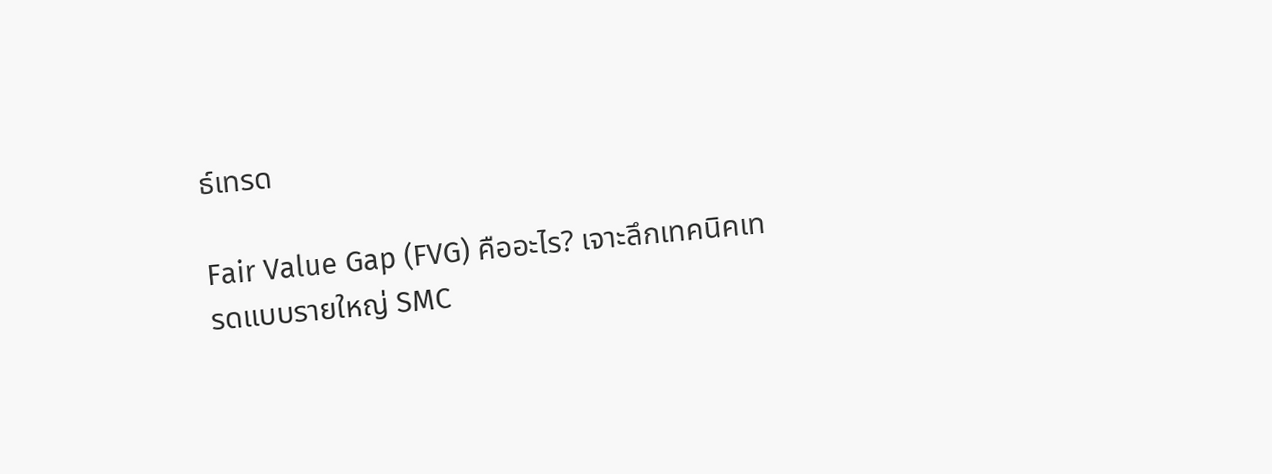ธ์เทรด

Fair Value Gap (FVG) คืออะไร? เจาะลึกเทคนิคเทรดแบบรายใหญ่ SMC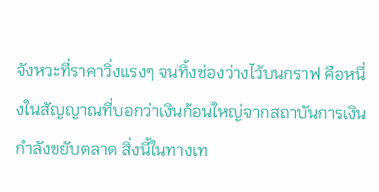จังหวะที่ราคาวิ่งแรงๆ จนทิ้งช่องว่างไว้บนกราฟ คือหนึ่งในสัญญาณที่บอกว่าเงินก้อนใหญ่จากสถาบันการเงินกำลังขยับตลาด สิ่งนี้ในทางเท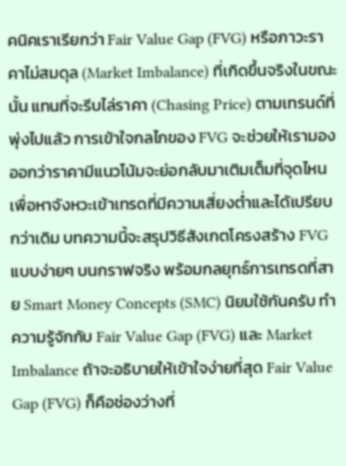คนิคเราเรียกว่า Fair Value Gap (FVG) หรือภาวะราคาไม่สมดุล (Market Imbalance) ที่เกิดขึ้นจริงในขณะนั้น แทนที่จะรีบไล่ราคา (Chasing Price) ตามเทรนด์ที่พุ่งไปแล้ว การเข้าใจกลไกของ FVG จะช่วยให้เรามองออกว่าราคามีแนวโน้มจะย่อกลับมาเติมเต็มที่จุดไหน เพื่อหาจังหวะเข้าเทรดที่มีความเสี่ยงต่ำและได้เปรียบกว่าเดิม บทความนี้จะสรุปวิธีสังเกตโครงสร้าง FVG แบบง่ายๆ บนกราฟจริง พร้อมกลยุทธ์การเทรดที่สาย Smart Money Concepts (SMC) นิยมใช้กันครับ ทำความรู้จักกับ Fair Value Gap (FVG) และ Market Imbalance ถ้าจะอธิบายให้เข้าใจง่ายที่สุด Fair Value Gap (FVG) ก็คือช่องว่างที่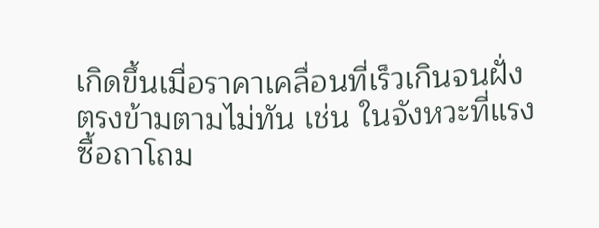เกิดขึ้นเมื่อราคาเคลื่อนที่เร็วเกินจนฝั่งตรงข้ามตามไม่ทัน เช่น ในจังหวะที่แรงซื้อถาโถม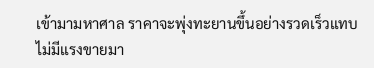เข้ามามหาศาล ราคาจะพุ่งทะยานขึ้นอย่างรวดเร็วแทบไม่มีแรงขายมา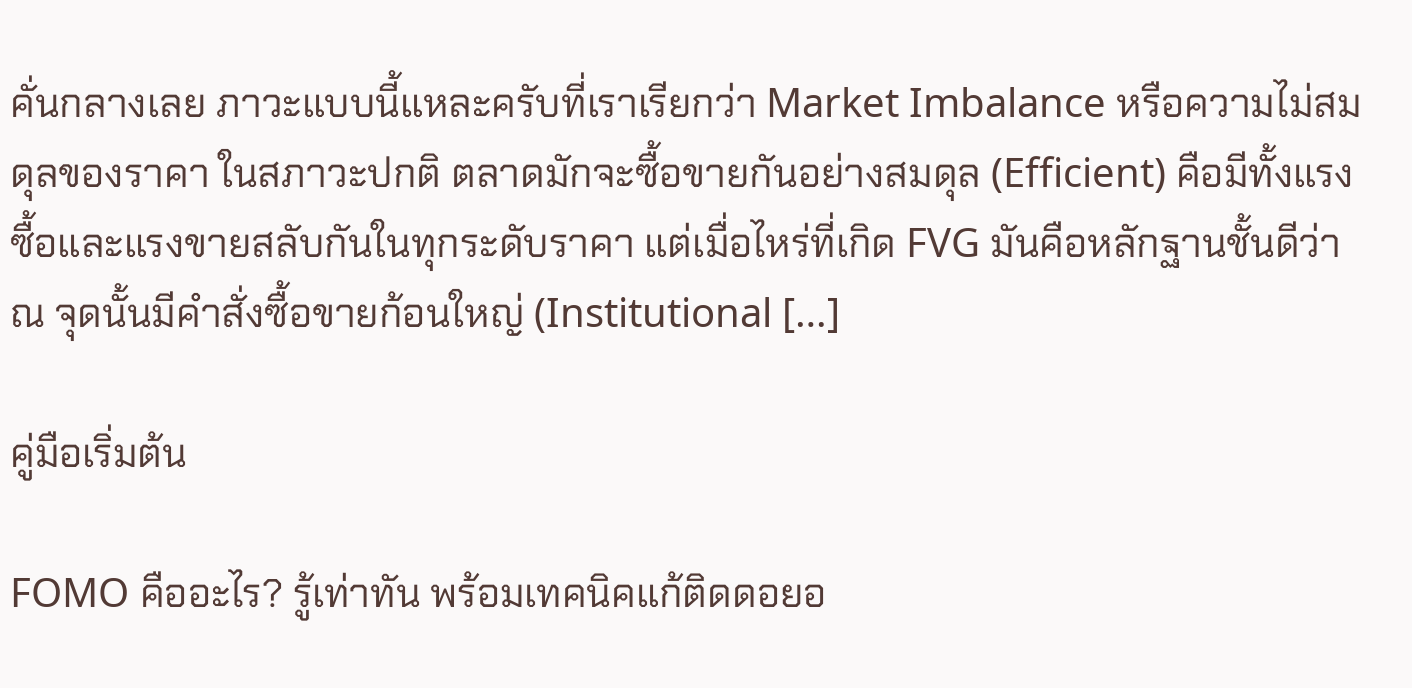คั่นกลางเลย ภาวะแบบนี้แหละครับที่เราเรียกว่า Market Imbalance หรือความไม่สมดุลของราคา ในสภาวะปกติ ตลาดมักจะซื้อขายกันอย่างสมดุล (Efficient) คือมีทั้งแรงซื้อและแรงขายสลับกันในทุกระดับราคา แต่เมื่อไหร่ที่เกิด FVG มันคือหลักฐานชั้นดีว่า ณ จุดนั้นมีคำสั่งซื้อขายก้อนใหญ่ (Institutional […]

คู่มือเริ่มต้น

FOMO คืออะไร? รู้เท่าทัน พร้อมเทคนิคแก้ติดดอยอ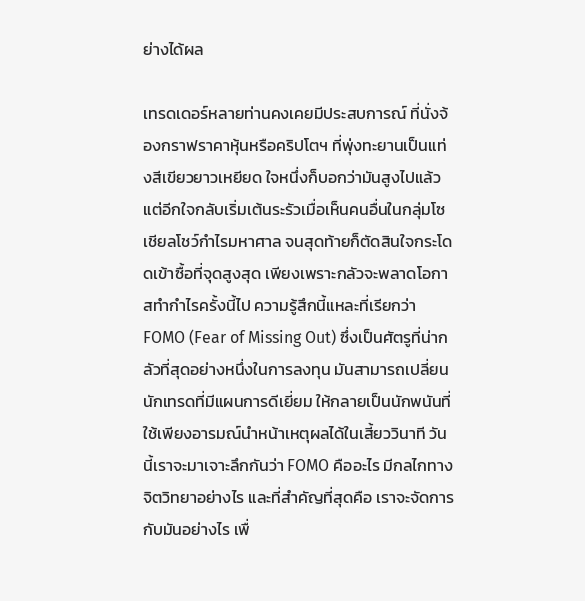ย่างได้ผล

เทรดเดอร์หลายท่านคงเคยมีประสบการณ์ ที่นั่งจ้องกราฟราคาหุ้นหรือคริปโตฯ ที่พุ่งทะยานเป็นแท่งสีเขียวยาวเหยียด ใจหนึ่งก็บอกว่ามันสูงไปแล้ว แต่อีกใจกลับเริ่มเต้นระรัวเมื่อเห็นคนอื่นในกลุ่มโซเชียลโชว์กำไรมหาศาล จนสุดท้ายก็ตัดสินใจกระโดดเข้าซื้อที่จุดสูงสุด เพียงเพราะกลัวจะพลาดโอกาสทำกำไรครั้งนี้ไป ความรู้สึกนี้แหละที่เรียกว่า FOMO (Fear of Missing Out) ซึ่งเป็นศัตรูที่น่ากลัวที่สุดอย่างหนึ่งในการลงทุน มันสามารถเปลี่ยนนักเทรดที่มีแผนการดีเยี่ยม ให้กลายเป็นนักพนันที่ใช้เพียงอารมณ์นำหน้าเหตุผลได้ในเสี้ยววินาที วันนี้เราจะมาเจาะลึกกันว่า FOMO คืออะไร มีกลไกทางจิตวิทยาอย่างไร และที่สำคัญที่สุดคือ เราจะจัดการกับมันอย่างไร เพื่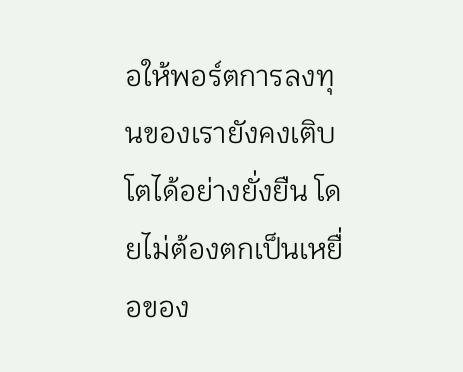อให้พอร์ตการลงทุนของเรายังคงเติบโตได้อย่างยั่งยืน โดยไม่ต้องตกเป็นเหยื่อของ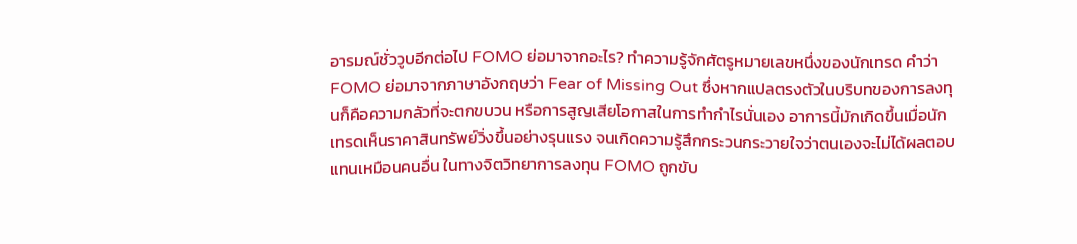อารมณ์ชั่ววูบอีกต่อไป FOMO ย่อมาจากอะไร? ทำความรู้จักศัตรูหมายเลขหนึ่งของนักเทรด คำว่า FOMO ย่อมาจากภาษาอังกฤษว่า Fear of Missing Out ซึ่งหากแปลตรงตัวในบริบทของการลงทุนก็คือความกลัวที่จะตกขบวน หรือการสูญเสียโอกาสในการทำกำไรนั่นเอง อาการนี้มักเกิดขึ้นเมื่อนักเทรดเห็นราคาสินทรัพย์วิ่งขึ้นอย่างรุนแรง จนเกิดความรู้สึกกระวนกระวายใจว่าตนเองจะไม่ได้ผลตอบแทนเหมือนคนอื่น ในทางจิตวิทยาการลงทุน FOMO ถูกขับ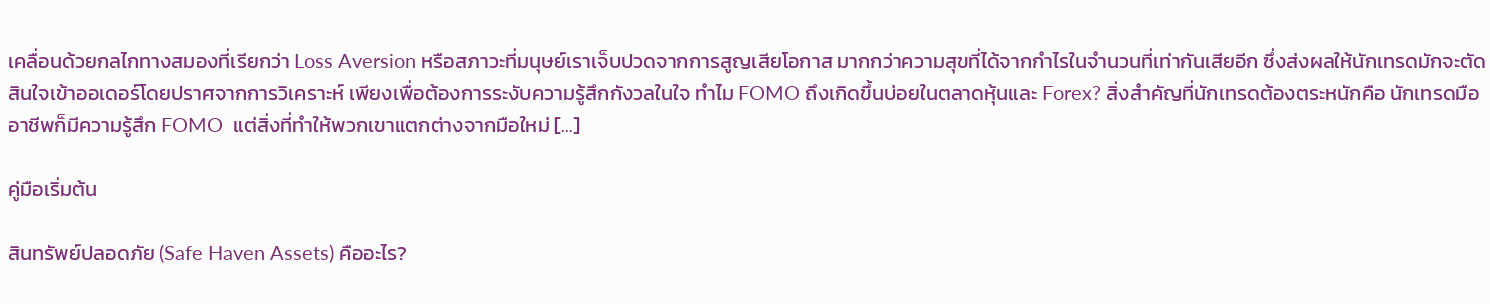เคลื่อนด้วยกลไกทางสมองที่เรียกว่า Loss Aversion หรือสภาวะที่มนุษย์เราเจ็บปวดจากการสูญเสียโอกาส มากกว่าความสุขที่ได้จากกำไรในจำนวนที่เท่ากันเสียอีก ซึ่งส่งผลให้นักเทรดมักจะตัดสินใจเข้าออเดอร์โดยปราศจากการวิเคราะห์ เพียงเพื่อต้องการระงับความรู้สึกกังวลในใจ ทำไม FOMO ถึงเกิดขึ้นบ่อยในตลาดหุ้นและ Forex? สิ่งสำคัญที่นักเทรดต้องตระหนักคือ นักเทรดมืออาชีพก็มีความรู้สึก FOMO  แต่สิ่งที่ทำให้พวกเขาแตกต่างจากมือใหม่ […]

คู่มือเริ่มต้น

สินทรัพย์ปลอดภัย (Safe Haven Assets) คืออะไร?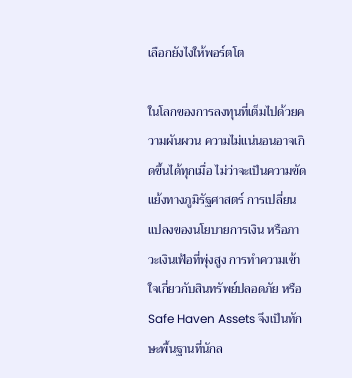เลือกยังไงให้พอร์ตโต

ในโลกของการลงทุนที่เต็มไปด้วยความผันผวน ความไม่แน่นอนอาจเกิดขึ้นได้ทุกเมื่อ ไม่ว่าจะเป็นความขัดแย้งทางภูมิรัฐศาสตร์ การเปลี่ยนแปลงของนโยบายการเงิน หรือภาวะเงินเฟ้อที่พุ่งสูง การทำความเข้าใจเกี่ยวกับสินทรัพย์ปลอดภัย หรือ Safe Haven Assets จึงเป็นทักษะพื้นฐานที่นักล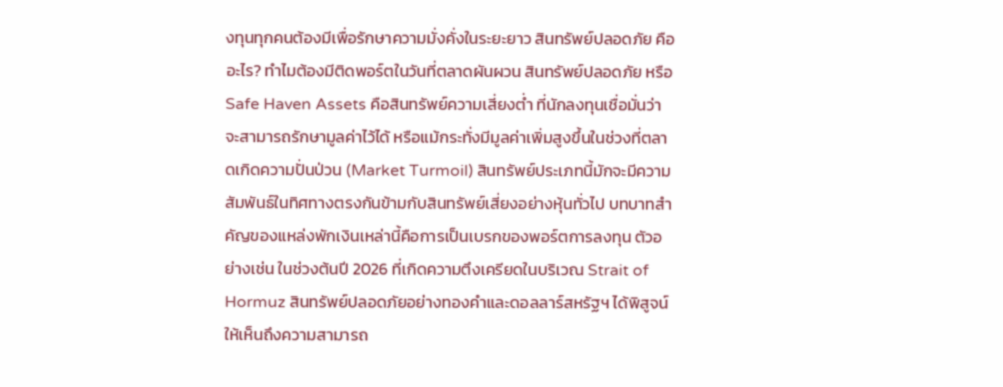งทุนทุกคนต้องมีเพื่อรักษาความมั่งคั่งในระยะยาว สินทรัพย์ปลอดภัย คืออะไร? ทำไมต้องมีติดพอร์ตในวันที่ตลาดผันผวน สินทรัพย์ปลอดภัย หรือ Safe Haven Assets คือสินทรัพย์ความเสี่ยงต่ำ ที่นักลงทุนเชื่อมั่นว่าจะสามารถรักษามูลค่าไว้ได้ หรือแม้กระทั่งมีมูลค่าเพิ่มสูงขึ้นในช่วงที่ตลาดเกิดความปั่นป่วน (Market Turmoil) สินทรัพย์ประเภทนี้มักจะมีความสัมพันธ์ในทิศทางตรงกันข้ามกับสินทรัพย์เสี่ยงอย่างหุ้นทั่วไป บทบาทสำคัญของแหล่งพักเงินเหล่านี้คือการเป็นเบรกของพอร์ตการลงทุน ตัวอย่างเช่น ในช่วงต้นปี 2026 ที่เกิดความตึงเครียดในบริเวณ Strait of Hormuz สินทรัพย์ปลอดภัยอย่างทองคำและดอลลาร์สหรัฐฯ ได้พิสูจน์ให้เห็นถึงความสามารถ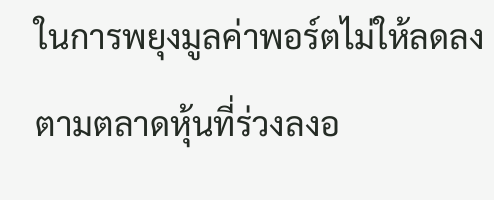ในการพยุงมูลค่าพอร์ตไม่ให้ลดลงตามตลาดหุ้นที่ร่วงลงอ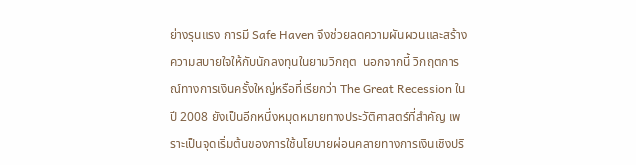ย่างรุนแรง การมี Safe Haven จึงช่วยลดความผันผวนและสร้างความสบายใจให้กับนักลงทุนในยามวิกฤต  นอกจากนี้ วิกฤตการณ์ทางการเงินครั้งใหญ่หรือที่เรียกว่า The Great Recession ในปี 2008 ยังเป็นอีกหนึ่งหมุดหมายทางประวัติศาสตร์ที่สำคัญ เพราะเป็นจุดเริ่มต้นของการใช้นโยบายผ่อนคลายทางการเงินเชิงปริ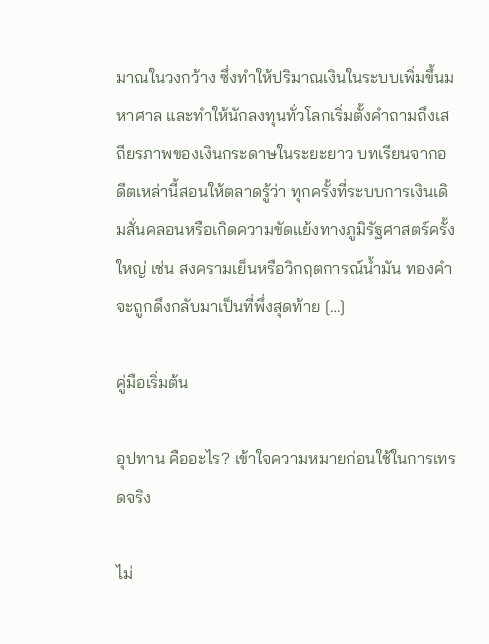มาณในวงกว้าง ซึ่งทำให้ปริมาณเงินในระบบเพิ่มขึ้นมหาศาล และทำให้นักลงทุนทั่วโลกเริ่มตั้งคำถามถึงเสถียรภาพของเงินกระดาษในระยะยาว บทเรียนจากอดีตเหล่านี้สอนให้ตลาดรู้ว่า ทุกครั้งที่ระบบการเงินเดิมสั่นคลอนหรือเกิดความขัดแย้งทางภูมิรัฐศาสตร์ครั้งใหญ่ เช่น สงครามเย็นหรือวิกฤตการณ์น้ำมัน ทองคำจะถูกดึงกลับมาเป็นที่พึ่งสุดท้าย […]

คู่มือเริ่มต้น

อุปทาน คืออะไร? เข้าใจความหมายก่อนใช้ในการเทรดจริง

ไม่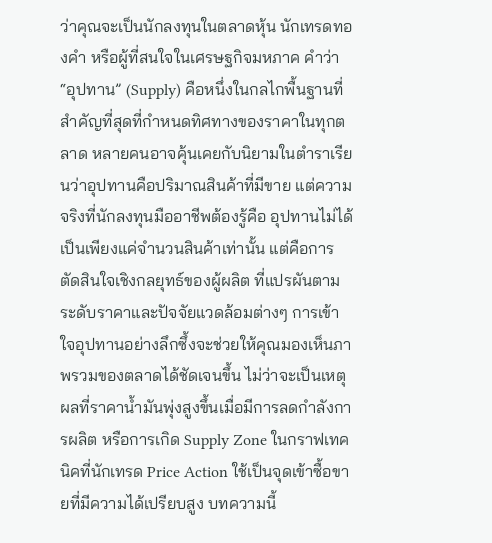ว่าคุณจะเป็นนักลงทุนในตลาดหุ้น นักเทรดทองคำ หรือผู้ที่สนใจในเศรษฐกิจมหภาค คำว่า “อุปทาน” (Supply) คือหนึ่งในกลไกพื้นฐานที่สำคัญที่สุดที่กำหนดทิศทางของราคาในทุกตลาด หลายคนอาจคุ้นเคยกับนิยามในตำราเรียนว่าอุปทานคือปริมาณสินค้าที่มีขาย แต่ความจริงที่นักลงทุนมืออาชีพต้องรู้คือ อุปทานไม่ได้เป็นเพียงแค่จำนวนสินค้าเท่านั้น แต่คือการตัดสินใจเชิงกลยุทธ์ของผู้ผลิต ที่แปรผันตามระดับราคาและปัจจัยแวดล้อมต่างๆ การเข้าใจอุปทานอย่างลึกซึ้งจะช่วยให้คุณมองเห็นภาพรวมของตลาดได้ชัดเจนขึ้น ไม่ว่าจะเป็นเหตุผลที่ราคาน้ำมันพุ่งสูงขึ้นเมื่อมีการลดกำลังการผลิต หรือการเกิด Supply Zone ในกราฟเทคนิคที่นักเทรด Price Action ใช้เป็นจุดเข้าซื้อขายที่มีความได้เปรียบสูง บทความนี้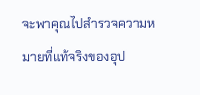จะพาคุณไปสำรวจความหมายที่แท้จริงของอุป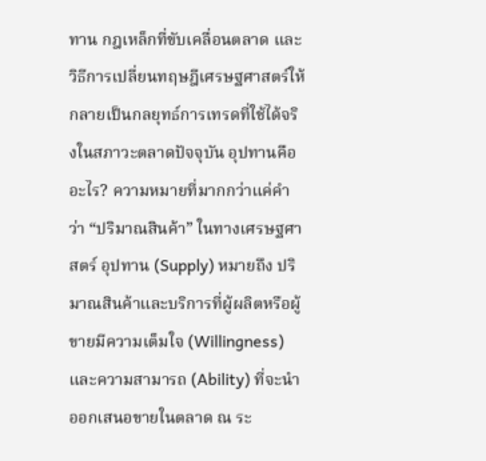ทาน กฎเหล็กที่ขับเคลื่อนตลาด และวิธีการเปลี่ยนทฤษฎีเศรษฐศาสตร์ให้กลายเป็นกลยุทธ์การเทรดที่ใช้ได้จริงในสภาวะตลาดปัจจุบัน อุปทานคืออะไร? ความหมายที่มากกว่าแค่คำว่า “ปริมาณสินค้า” ในทางเศรษฐศาสตร์ อุปทาน (Supply) หมายถึง ปริมาณสินค้าและบริการที่ผู้ผลิตหรือผู้ขายมีความเต็มใจ (Willingness) และความสามารถ (Ability) ที่จะนำออกเสนอขายในตลาด ณ ระ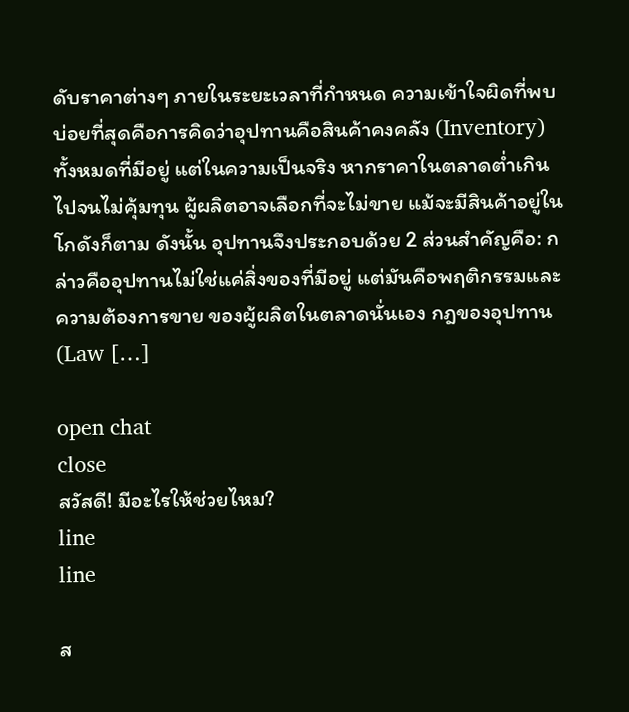ดับราคาต่างๆ ภายในระยะเวลาที่กำหนด ความเข้าใจผิดที่พบบ่อยที่สุดคือการคิดว่าอุปทานคือสินค้าคงคลัง (Inventory) ทั้งหมดที่มีอยู่ แต่ในความเป็นจริง หากราคาในตลาดต่ำเกินไปจนไม่คุ้มทุน ผู้ผลิตอาจเลือกที่จะไม่ขาย แม้จะมีสินค้าอยู่ในโกดังก็ตาม ดังนั้น อุปทานจึงประกอบด้วย 2 ส่วนสำคัญคือ: กล่าวคืออุปทานไม่ใช่แค่สิ่งของที่มีอยู่ แต่มันคือพฤติกรรมและความต้องการขาย ของผู้ผลิตในตลาดนั่นเอง กฎของอุปทาน (Law […]

open chat
close
สวัสดี! มีอะไรให้ช่วยไหม?
line
line

ส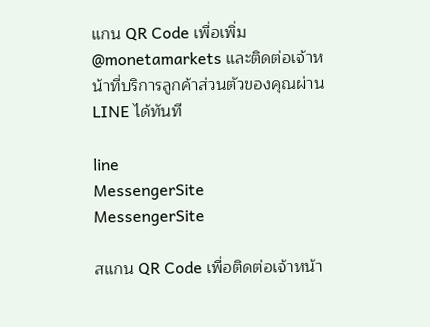แกน QR Code เพื่อเพิ่ม @monetamarkets และติดต่อเจ้าหน้าที่บริการลูกค้าส่วนตัวของคุณผ่าน LINE ได้ทันที

line
MessengerSite
MessengerSite

สแกน QR Code เพื่อติดต่อเจ้าหน้า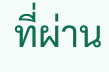ที่ผ่าน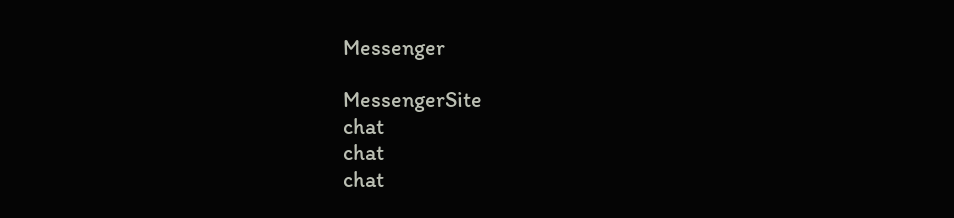Messenger

MessengerSite
chat
chat
chat